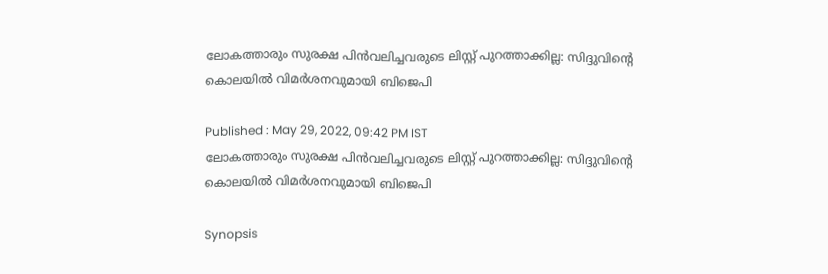ലോകത്താരും സുരക്ഷ പിൻവലിച്ചവരുടെ ലിസ്റ്റ് പുറത്താക്കില്ല: സിദ്ദുവിൻ്റെ കൊലയിൽ വിമ‍ര്‍ശനവുമായി ബിജെപി

Published : May 29, 2022, 09:42 PM IST
ലോകത്താരും സുരക്ഷ പിൻവലിച്ചവരുടെ ലിസ്റ്റ് പുറത്താക്കില്ല: സിദ്ദുവിൻ്റെ കൊലയിൽ വിമ‍ര്‍ശനവുമായി ബിജെപി

Synopsis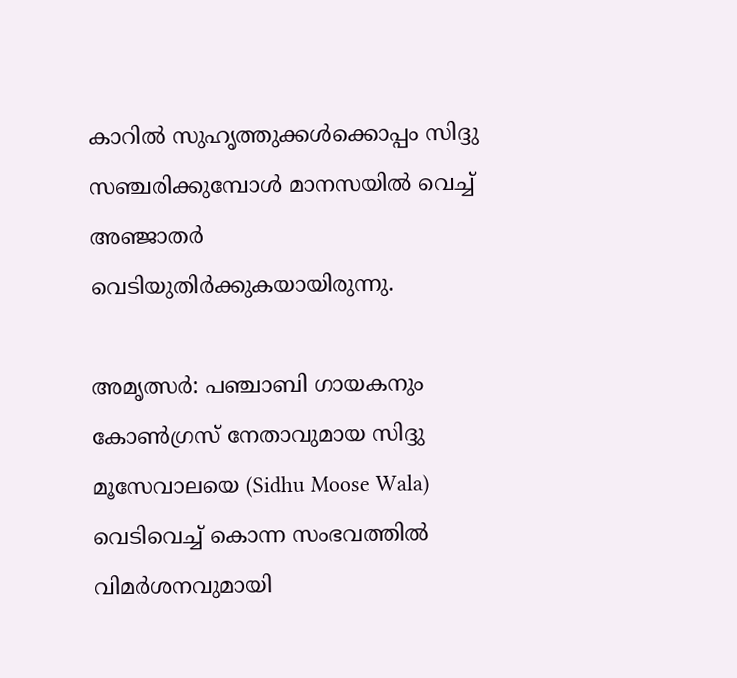കാറില്‍ സുഹൃത്തുക്കള്‍ക്കൊപ്പം സിദ്ദു സഞ്ചരിക്കുമ്പോള്‍ മാനസയില്‍ വെച്ച് അഞ്ജാതര്‍ വെടിയുതിര്‍ക്കുകയായിരുന്നു.

അമൃത്സര്‍: പഞ്ചാബി ഗായകനും കോൺഗ്രസ് നേതാവുമായ സിദ്ദു മൂസേവാലയെ (Sidhu Moose Wala)  വെടിവെച്ച് കൊന്ന സംഭവത്തിൽ വിമ‍ര്‍ശനവുമായി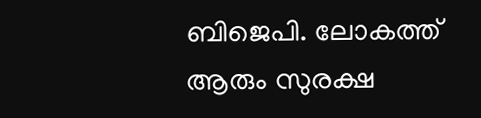ബിജെപി. ലോകത്ത് ആരും സുരക്ഷ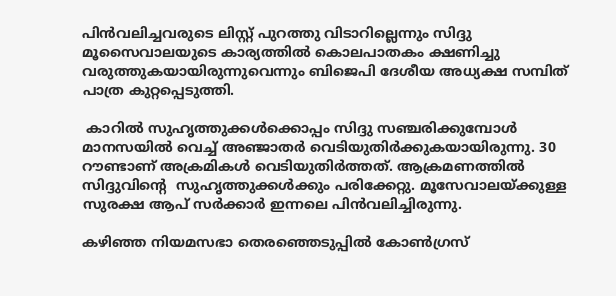പിൻവലിച്ചവരുടെ ലിസ്റ്റ് പുറത്തു വിടാറില്ലെന്നും സിദ്ദു മൂസൈവാലയുടെ കാര്യത്തിൽ കൊലപാതകം ക്ഷണിച്ചു വരുത്തുകയായിരുന്നുവെന്നും ബിജെപി ദേശീയ അധ്യക്ഷ സമ്പിത് പാത്ര കുറ്റപ്പെടുത്തി.

 കാറില്‍ സുഹൃത്തുക്കള്‍ക്കൊപ്പം സിദ്ദു സഞ്ചരിക്കുമ്പോള്‍ മാനസയില്‍ വെച്ച് അഞ്ജാതര്‍ വെടിയുതിര്‍ക്കുകയായിരുന്നു. 30 റൗണ്ടാണ് അക്രമികള്‍ വെടിയുതിര്‍ത്തത്. ആക്രമണത്തിൽ സിദ്ദുവിൻ്റെ  സുഹൃത്തുക്കള്‍ക്കും പരിക്കേറ്റു. മൂസേവാലയ്ക്കുള്ള സുരക്ഷ ആപ് സര്‍ക്കാര്‍ ഇന്നലെ പിന്‍വലിച്ചിരുന്നു.

കഴിഞ്ഞ നിയമസഭാ തെരഞ്ഞെടുപ്പിൽ കോൺഗ്രസ്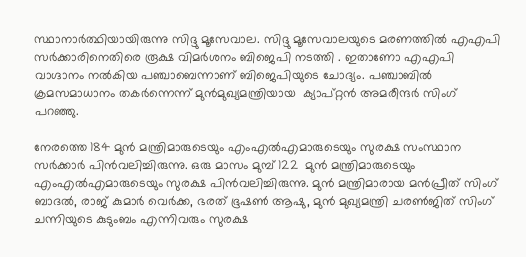സ്ഥാനാർത്ഥിയായിരുന്നു സിദ്ദു മൂസേവാല. സിദ്ദു മൂസേവാലയുടെ മരണത്തില്‍ എഎപി സർക്കാരിനെതിരെ രൂക്ഷ വിമര്‍ശനം ബിജെപി നടത്തി . ഇതാണോ എഎപി വാഗ്ദാനം നൽകിയ പഞ്ചാബെന്നാണ് ബിജെപിയുടെ ചോദ്യം. പഞ്ചാബിൽ ക്രമസമാധാനം തകർന്നെന്ന് മുൻമുഖ്യമന്ത്രിയായ  ക്യാപ്റ്റൻ അമരീന്ദര്‍ സിംഗ് പറഞ്ഞു.

നേരത്തെ 184 മുൻ മന്ത്രിമാരുടെയും എംഎൽഎമാരുടെയും സുരക്ഷ സംസ്ഥാന സർക്കാർ പിൻവലിച്ചിരുന്നു. ഒരു മാസം മുമ്പ് 122  മുൻ മന്ത്രിമാരുടെയും എംഎൽഎമാരുടെയും സുരക്ഷ പിൻവലിച്ചിരുന്നു. മുൻ മന്ത്രിമാരായ മൻപ്രീത് സിംഗ് ബാദൽ, രാജ് കുമാർ വെർക്ക, ഭരത് ഭൂഷൺ ആഷു, മുൻ മുഖ്യമന്ത്രി ചരൺജിത് സിംഗ് ചന്നിയുടെ കുടുംബം എന്നിവരും സുരക്ഷ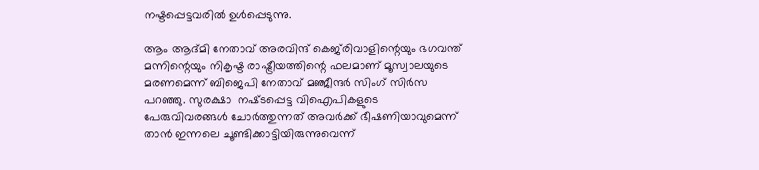നഷ്ടപ്പെട്ടവരിൽ ഉൾപ്പെടുന്നു.

ആം ആദ്മി നേതാവ് അരവിന്ദ് കെജ്‌രിവാളിന്റെയും ഭഗവന്ത് മന്നിന്റെയും നികൃഷ്ട രാഷ്ട്രീയത്തിന്റെ ഫലമാണ് മൂസ്വാലയുടെ മരണമെന്ന് ബിജെപി നേതാവ് മഞ്ജീന്ദർ സിംഗ് സിർസ പറഞ്ഞു. സുരക്ഷാ  നഷ്‌ടപ്പെട്ട വിഐപികളുടെ പേരുവിവരങ്ങൾ ചോർത്തുന്നത് അവര്‍ക്ക് ഭീഷണിയാവുമെന്ന് താൻ ഇന്നലെ ചൂണ്ടിക്കാട്ടിയിരുന്നുവെന്ന്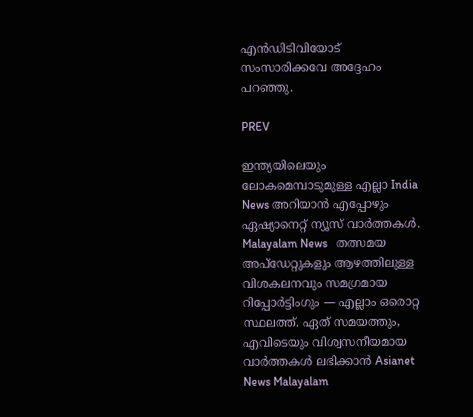എൻഡിടിവിയോട് സംസാരിക്കവേ അദ്ദേഹം പറഞ്ഞു.

PREV

ഇന്ത്യയിലെയും ലോകമെമ്പാടുമുള്ള എല്ലാ India News അറിയാൻ എപ്പോഴും ഏഷ്യാനെറ്റ് ന്യൂസ് വാർത്തകൾ. Malayalam News   തത്സമയ അപ്‌ഡേറ്റുകളും ആഴത്തിലുള്ള വിശകലനവും സമഗ്രമായ റിപ്പോർട്ടിംഗും — എല്ലാം ഒരൊറ്റ സ്ഥലത്ത്. ഏത് സമയത്തും, എവിടെയും വിശ്വസനീയമായ വാർത്തകൾ ലഭിക്കാൻ Asianet News Malayalam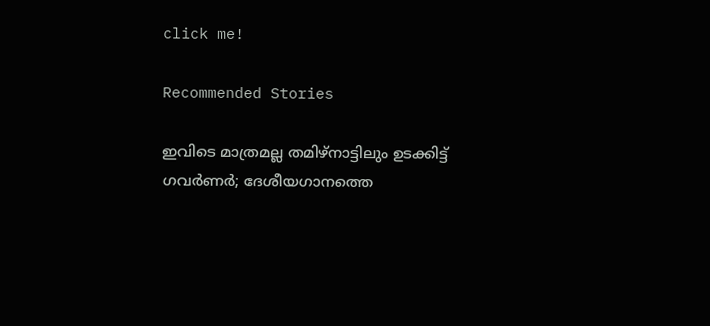click me!

Recommended Stories

ഇവിടെ മാത്രമല്ല തമിഴ്നാട്ടിലും ഉടക്കിട്ട് ഗവർണർ; ദേശീയഗാനത്തെ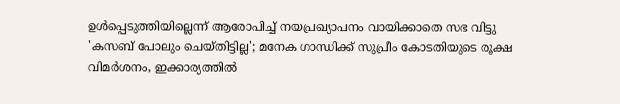ഉൾപ്പെടുത്തിയില്ലെന്ന് ആരോപിച്ച് നയപ്രഖ്യാപനം വായിക്കാതെ സഭ വിട്ടു
'കസബ് പോലും ചെയ്തിട്ടില്ല'; മനേക ഗാന്ധിക്ക് സുപ്രീം കോടതിയുടെ രൂക്ഷ വിമർശനം, ഇക്കാര്യത്തില്‍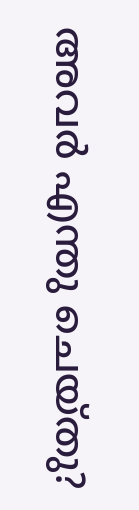അവർ എന്തു ചെയ്തു?